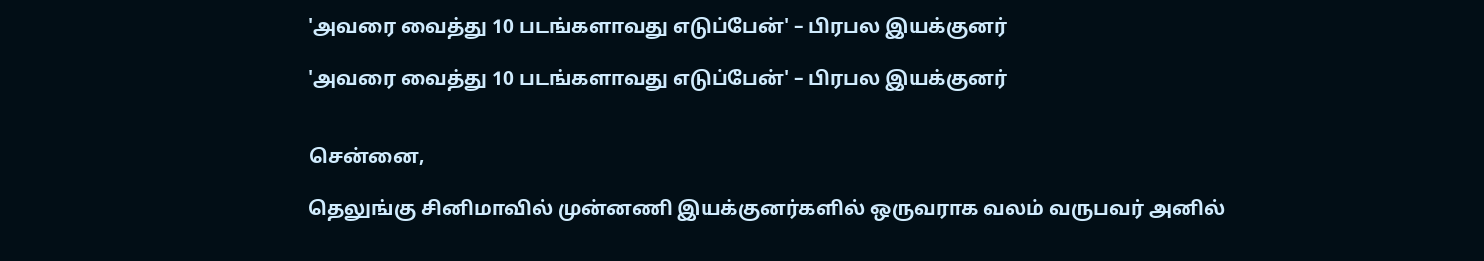'அவரை வைத்து 10 படங்களாவது எடுப்பேன்' – பிரபல இயக்குனர்

'அவரை வைத்து 10 படங்களாவது எடுப்பேன்' – பிரபல இயக்குனர்


சென்னை,

தெலுங்கு சினிமாவில் முன்னணி இயக்குனர்களில் ஒருவராக வலம் வருபவர் அனில்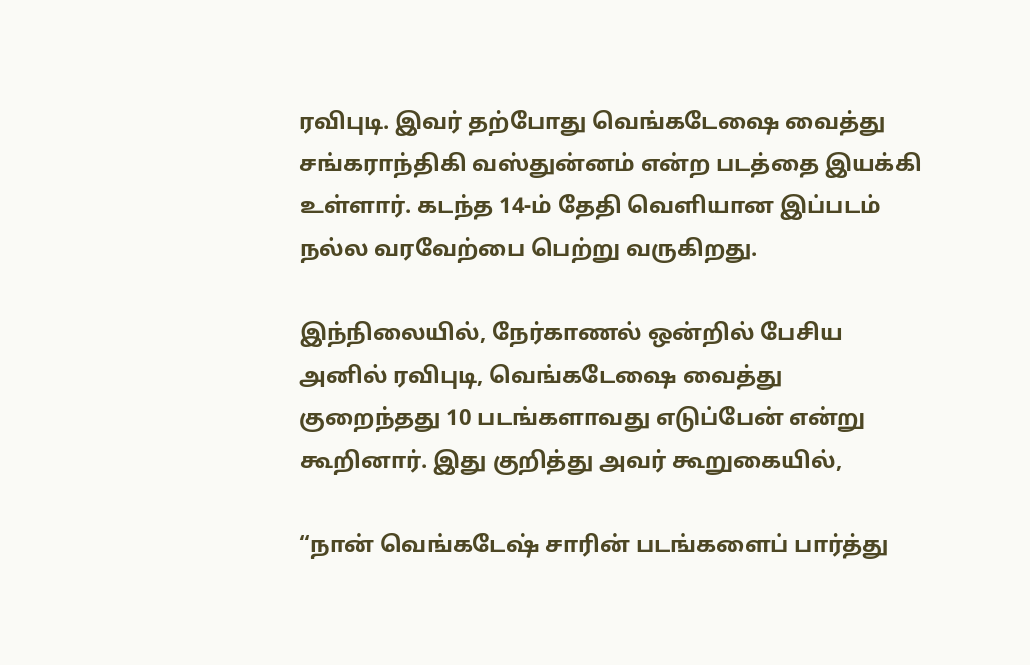ரவிபுடி. இவர் தற்போது வெங்கடேஷை வைத்து சங்கராந்திகி வஸ்துன்னம் என்ற படத்தை இயக்கி உள்ளார். கடந்த 14-ம் தேதி வெளியான இப்படம் நல்ல வரவேற்பை பெற்று வருகிறது.

இந்நிலையில், நேர்காணல் ஒன்றில் பேசிய அனில் ரவிபுடி, வெங்கடேஷை வைத்து குறைந்தது 10 படங்களாவது எடுப்பேன் என்று கூறினார். இது குறித்து அவர் கூறுகையில்,

“நான் வெங்கடேஷ் சாரின் படங்களைப் பார்த்து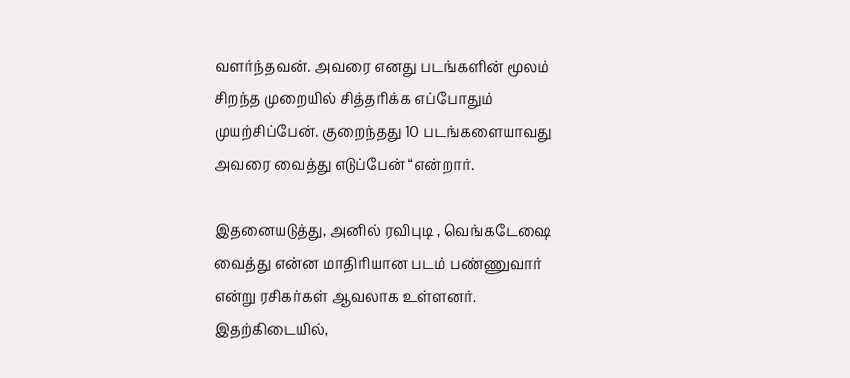வளர்ந்தவன். அவரை எனது படங்களின் மூலம் சிறந்த முறையில் சித்தரிக்க எப்போதும் முயற்சிப்பேன். குறைந்தது 10 படங்களையாவது அவரை வைத்து எடுப்பேன் “என்றார்.

இதனையடுத்து, அனில் ரவிபுடி , வெங்கடேஷை வைத்து என்ன மாதிரியான படம் பண்ணுவார் என்று ரசிகர்கள் ஆவலாக உள்ளனர். இதற்கிடையில்,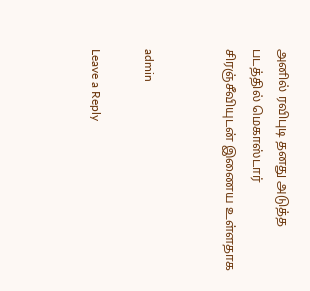அனில் ரவிபுடி தனது அடுத்த படத்தில் மெகாஸ்டார் சிரஞ்சீவியுடன் இணைய உள்ளதாக


admin

Leave a Reply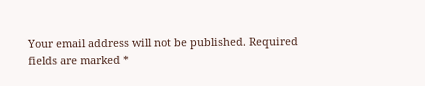Your email address will not be published. Required fields are marked *